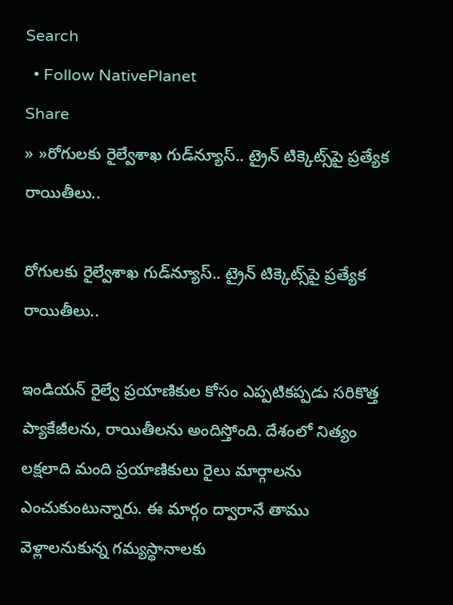Search
  • Follow NativePlanet
Share
» »రోగుల‌కు రైల్వేశాఖ గుడ్‌న్యూస్‌.. ట్రైన్ టిక్కెట్స్‌పై ప్రత్యేక రాయితీలు..

రోగుల‌కు రైల్వేశాఖ గుడ్‌న్యూస్‌.. ట్రైన్ టిక్కెట్స్‌పై ప్రత్యేక రాయితీలు..

ఇండియ‌న్ రైల్వే ప్ర‌యాణికుల కోసం ఎప్ప‌టిక‌ప్ప‌డు స‌రికొత్త ప్యాకేజీల‌ను, రాయితీల‌ను అందిస్తోంది. దేశంలో నిత్యం లక్షలాది మంది ప్రయాణికులు రైలు మార్గాల‌ను ఎంచుకుంటున్నారు. ఈ మార్గం ద్వారానే తాము వెళ్లాలనుకున్న గమ్యస్థానాలకు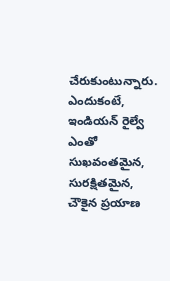చేరుకుంటున్నారు. ఎందుకంటే, ఇండియ‌న్ రైల్వే ఎంతో సుఖ‌వంత‌మైన, సుర‌క్షిత‌మైన, చౌకైన ప్ర‌యాణ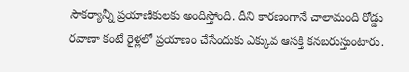సౌక‌ర్యాన్నీ ప్ర‌యాణికుల‌కు అందిస్తోంది. దీని కారణంగానే చాలామంది రోడ్డు రవాణా కంటే రైళ్లలో ప్రయాణం చేసేందుకు ఎక్కువ ఆసక్తి క‌న‌బ‌రుస్తుంటారు.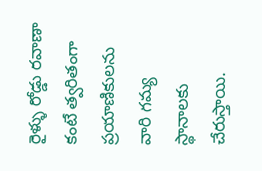రైళ్ళు రోడ్డు రవాణా కంటే త్వరితంగా ప్ర‌యాణికుల‌ను వారి గమ్య స్థానాలకు చేరుస్తాయి.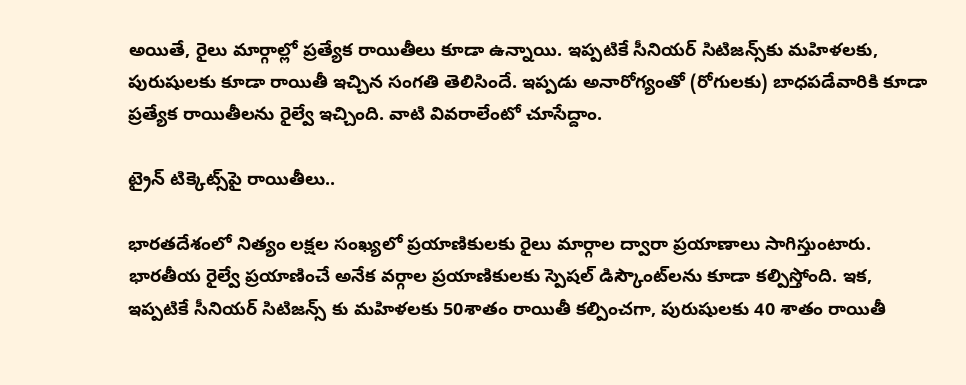అయితే, రైలు మార్గాల్లో ప్ర‌త్యేక రాయితీలు కూడా ఉన్నాయి. ఇప్ప‌టికే సీనియ‌ర్ సిటిజ‌న్స్‌కు మ‌హిళ‌ల‌కు, పురుషుల‌కు కూడా రాయితీ ఇచ్చిన సంగ‌తి తెలిసిందే. ఇప్ప‌డు అనారోగ్యంతో (రోగులకు) బాధ‌ప‌డేవారికి కూడా ప్రత్యేక రాయితీల‌ను రైల్వే ఇచ్చింది. వాటి వివ‌రాలేంటో చూసేద్దాం.

ట్రైన్ టిక్కెట్స్‌పై రాయితీలు..

భార‌తదేశంలో నిత్యం లక్షల సంఖ్యలో ప్ర‌యాణికుల‌కు రైలు మార్గాల ద్వారా ప్రయాణాలు సాగిస్తుంటారు. భారతీయ రైల్వే ప్రయాణించే అనేక వర్గాల ప్రయాణికులకు స్పెష‌ల్ డిస్కౌంట్‌ల‌ను కూడా క‌ల్పిస్తోంది. ఇక‌, ఇప్పటికే సీనియర్ సిటిజన్స్ కు మహిళలకు 50శాతం రాయితీ క‌ల్పించగా, పురుషులకు 40 శాతం రాయితీ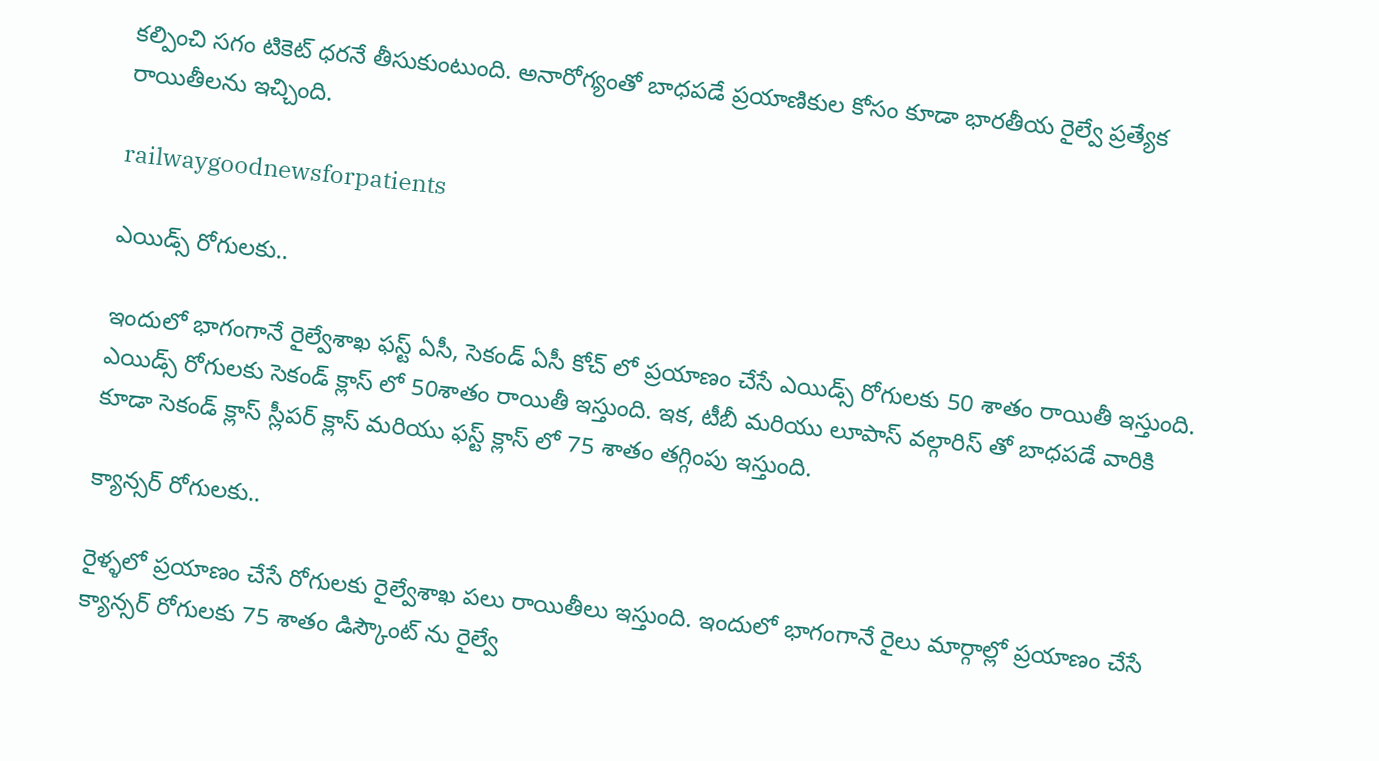కల్పించి సగం టికెట్ ధరనే తీసుకుంటుంది. అనారోగ్యంతో బాధపడే ప్రయాణికుల కోసం కూడా భారతీయ రైల్వే ప్ర‌త్యేక రాయితీల‌ను ఇచ్చింది.

railwaygoodnewsforpatients

ఎయిడ్స్ రోగుల‌కు..

ఇందులో భాగంగానే రైల్వేశాఖ ఫస్ట్ ఏసీ, సెకండ్ ఏసీ కోచ్ లో ప్రయాణం చేసే ఎయిడ్స్ రోగుల‌కు 50 శాతం రాయితీ ఇస్తుంది. ఎయిడ్స్ రోగులకు సెకండ్ క్లాస్ లో 50శాతం రాయితీ ఇస్తుంది. ఇక‌, టీబీ మరియు లూపాస్ వల్గారిస్ తో బాధపడే వారికి కూడా సెకండ్ క్లాస్ స్లీపర్ క్లాస్ మరియు ఫస్ట్ క్లాస్ లో 75 శాతం తగ్గింపు ఇస్తుంది.

క్యాన్సర్ రోగులకు..

రైళ్ళలో ప్రయాణం చేసే రోగులకు రైల్వేశాఖ ప‌లు రాయితీలు ఇస్తుంది. ఇందులో భాగంగానే రైలు మార్గాల్లో ప్రయాణం చేసే క్యాన్సర్ రోగులకు 75 శాతం డిస్కౌంట్ ను రైల్వే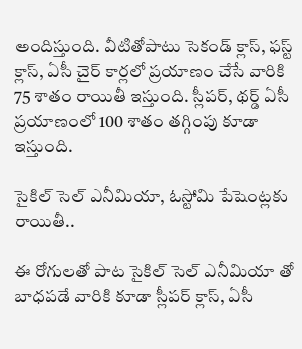అందిస్తుంది. వీటితోపాటు సెకండ్ క్లాస్, ఫస్ట్ క్లాస్, ఏసీ చైర్ కార్లలో ప్రయాణం చేసే వారికి 75 శాతం రాయితీ ఇస్తుంది. స్లీపర్, థర్డ్ ఏసీ ప్రయాణంలో 100 శాతం తగ్గింపు కూడా ఇస్తుంది.

సైకిల్ సెల్ ఎనీమియా, ఓస్టోమి పేషెంట్లకు రాయితీ..

ఈ రోగుల‌తో పాట సైకిల్ సెల్ ఎనీమియా తో బాధపడే వారికి కూడా స్లీపర్ క్లాస్, ఏసీ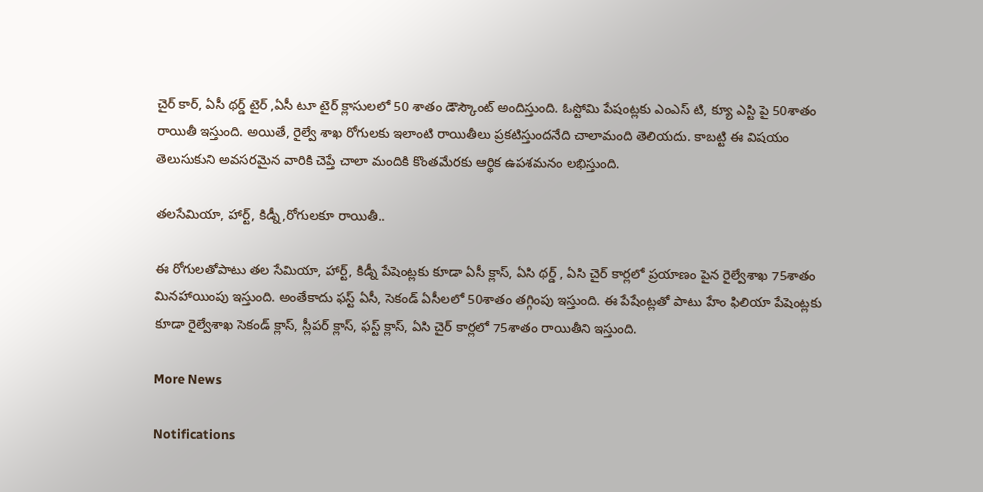చైర్ కార్, ఏసీ థర్డ్ టైర్ ,ఏసీ టూ టైర్ క్లాసులలో 50 శాతం డౌస్కౌంట్ అందిస్తుంది. ఓస్టోమి పేషంట్లకు ఎంఎస్ టి, క్యూ ఎస్టి పై 50శాతం రాయితీ ఇస్తుంది. అయితే, రైల్వే శాఖ రోగుల‌కు ఇలాంటి రాయితీలు ప్ర‌క‌టిస్తుంద‌నేది చాలామంది తెలియదు. కాబ‌ట్టి ఈ విషయం తెలుసుకుని అవసరమైన వారికి చెప్తే చాలా మందికి కొంత‌మేర‌కు ఆర్థిక ఉప‌శ‌మ‌నం ల‌భిస్తుంది.

తలసేమియా, హార్ట్, కిడ్నీ,రోగుల‌కూ రాయితీ..

ఈ రోగుల‌తోపాటు తల సేమియా, హార్ట్, కిడ్నీ పేషెంట్లకు కూడా ఏసీ క్లాస్, ఏసి థర్డ్ , ఏసి చైర్ కార్లలో ప్రయాణం పైన రైల్వేశాఖ 75శాతం మినహాయింపు ఇస్తుంది. అంతేకాదు ఫస్ట్ ఏసీ, సెకండ్ ఏసీలలో 50శాతం తగ్గింపు ఇస్తుంది. ఈ పేషేంట్ల‌తో పాటు హేం ఫిలియా పేషెంట్లకు కూడా రైల్వేశాఖ సెకండ్ క్లాస్, స్లీపర్ క్లాస్, ఫస్ట్ క్లాస్, ఏసి చైర్ కార్లలో 75శాతం రాయితీని ఇస్తుంది.

More News

Notifications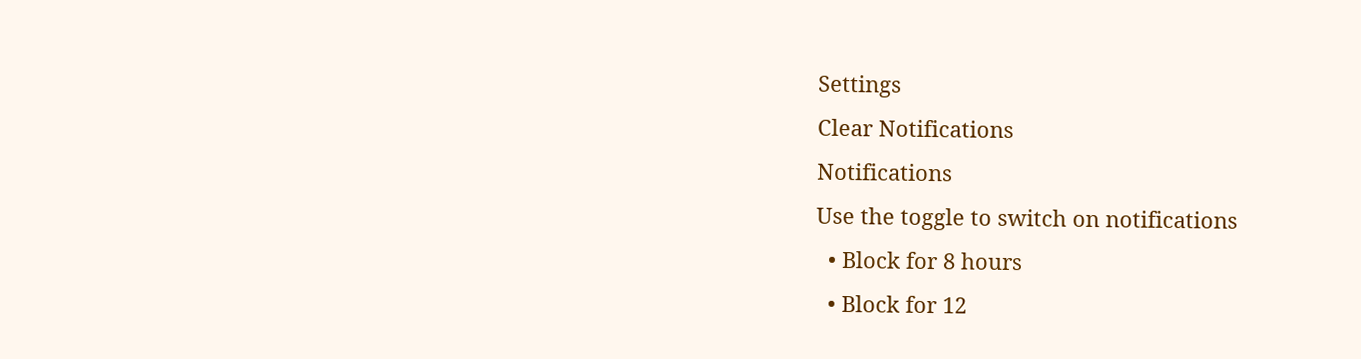Settings
Clear Notifications
Notifications
Use the toggle to switch on notifications
  • Block for 8 hours
  • Block for 12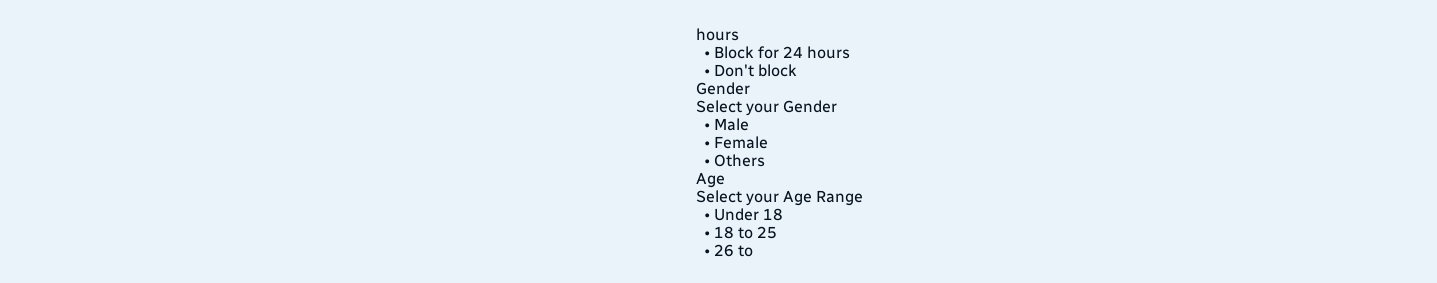hours
  • Block for 24 hours
  • Don't block
Gender
Select your Gender
  • Male
  • Female
  • Others
Age
Select your Age Range
  • Under 18
  • 18 to 25
  • 26 to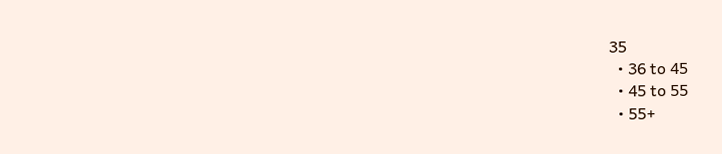35
  • 36 to 45
  • 45 to 55
  • 55+